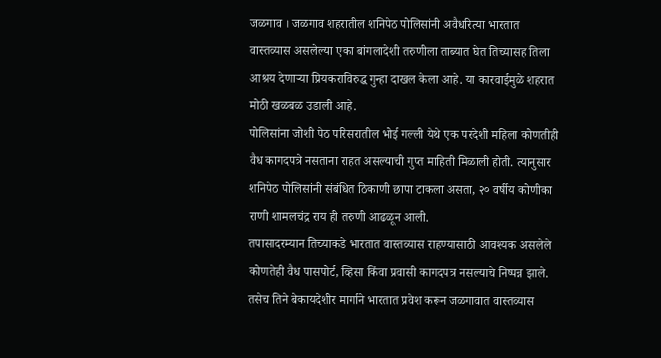जळगाव । जळगाव शहरातील शनिपेठ पोलिसांनी अवैधरित्या भारतात वास्तव्यास असलेल्या एका बांगलादेशी तरुणीला ताब्यात घेत तिच्यासह तिला आश्रय देणाऱ्या प्रियकराविरुद्ध गुन्हा दाखल केला आहे. या कारवाईमुळे शहरात मोठी खळबळ उडाली आहे.
पोलिसांना जोशी पेठ परिसरातील भोई गल्ली येथे एक परदेशी महिला कोणतीही वैध कागदपत्रे नसताना राहत असल्याची गुप्त माहिती मिळाली होती. त्यानुसार शनिपेठ पोलिसांनी संबंधित ठिकाणी छापा टाकला असता, २० वर्षीय कोणीका राणी शामलचंद्र राय ही तरुणी आढळून आली.
तपासादरम्यान तिच्याकडे भारतात वास्तव्यास राहण्यासाठी आवश्यक असलेले कोणतेही वैध पासपोर्ट, व्हिसा किंवा प्रवासी कागदपत्र नसल्याचे निष्पन्न झाले. तसेच तिने बेकायदेशीर मार्गाने भारतात प्रवेश करून जळगावात वास्तव्यास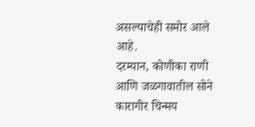असल्याचेही समोर आले आहे.
दरम्यान, कोणीका राणी आणि जळगावातील सोने कारागीर चिन्मय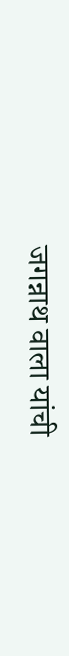जगन्नाथ वाला यांची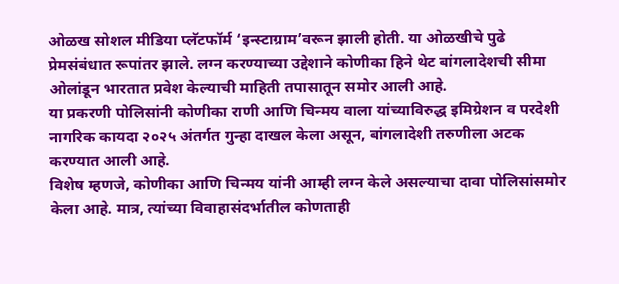ओळख सोशल मीडिया प्लॅटफॉर्म ‘इन्स्टाग्राम’वरून झाली होती. या ओळखीचे पुढे प्रेमसंबंधात रूपांतर झाले. लग्न करण्याच्या उद्देशाने कोणीका हिने थेट बांगलादेशची सीमा ओलांडून भारतात प्रवेश केल्याची माहिती तपासातून समोर आली आहे.
या प्रकरणी पोलिसांनी कोणीका राणी आणि चिन्मय वाला यांच्याविरुद्ध इमिग्रेशन व परदेशी नागरिक कायदा २०२५ अंतर्गत गुन्हा दाखल केला असून, बांगलादेशी तरुणीला अटक करण्यात आली आहे.
विशेष म्हणजे, कोणीका आणि चिन्मय यांनी आम्ही लग्न केले असल्याचा दावा पोलिसांसमोर केला आहे. मात्र, त्यांच्या विवाहासंदर्भातील कोणताही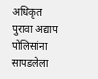अधिकृत पुरावा अद्याप पोलिसांना सापडलेला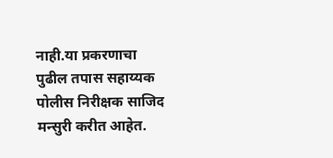नाही.या प्रकरणाचा पुढील तपास सहाय्यक पोलीस निरीक्षक साजिद मन्सुरी करीत आहेत.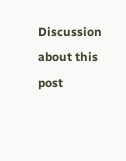Discussion about this post